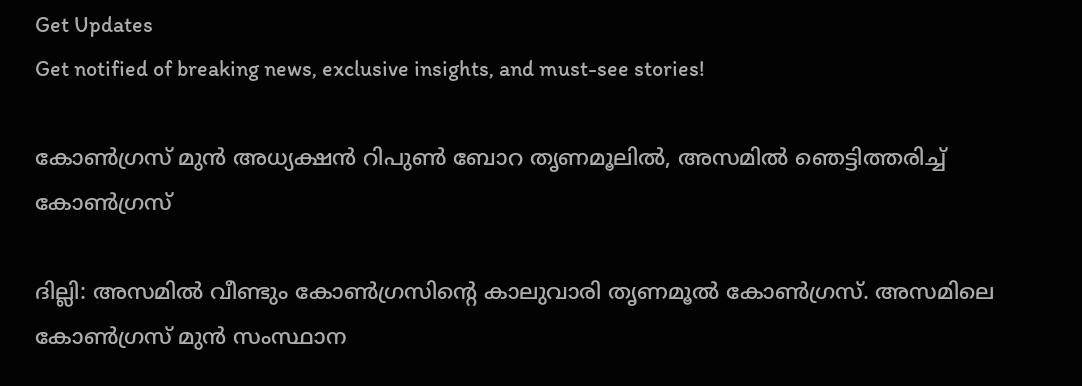Get Updates
Get notified of breaking news, exclusive insights, and must-see stories!

കോണ്‍ഗ്രസ് മുന്‍ അധ്യക്ഷന്‍ റിപുണ്‍ ബോറ തൃണമൂലില്‍, അസമില്‍ ഞെട്ടിത്തരിച്ച് കോണ്‍ഗ്രസ്

ദില്ലി: അസമില്‍ വീണ്ടും കോണ്‍ഗ്രസിന്റെ കാലുവാരി തൃണമൂല്‍ കോണ്‍ഗ്രസ്. അസമിലെ കോണ്‍ഗ്രസ് മുന്‍ സംസ്ഥാന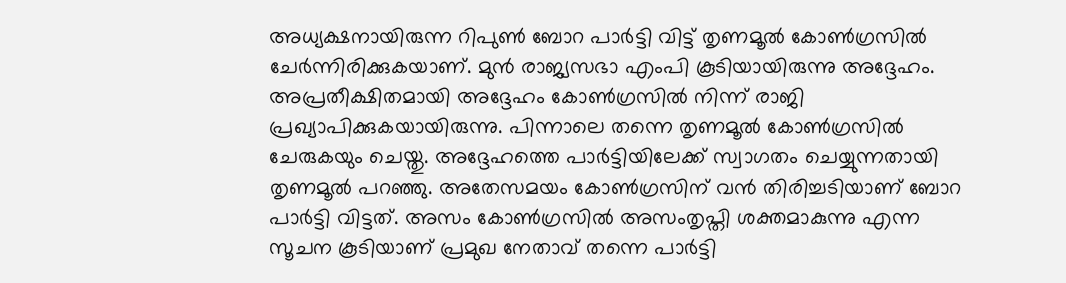അധ്യക്ഷനായിരുന്ന റിപുണ്‍ ബോറ പാര്‍ട്ടി വിട്ട് തൃണമൂല്‍ കോണ്‍ഗ്രസില്‍ ചേര്‍ന്നിരിക്കുകയാണ്. മുന്‍ രാജ്യസഭാ എംപി കൂടിയായിരുന്നു അദ്ദേഹം. അപ്രതീക്ഷിതമായി അദ്ദേഹം കോണ്‍ഗ്രസില്‍ നിന്ന് രാജി പ്രഖ്യാപിക്കുകയായിരുന്നു. പിന്നാലെ തന്നെ തൃണമൂല്‍ കോണ്‍ഗ്രസില്‍ ചേരുകയും ചെയ്തു. അദ്ദേഹത്തെ പാര്‍ട്ടിയിലേക്ക് സ്വാഗതം ചെയ്യുന്നതായി തൃണമൂല്‍ പറഞ്ഞു. അതേസമയം കോണ്‍ഗ്രസിന് വന്‍ തിരിച്ചടിയാണ് ബോറ പാര്‍ട്ടി വിട്ടത്. അസം കോണ്‍ഗ്രസില്‍ അസംതൃപ്തി ശക്തമാകുന്നു എന്ന സൂചന കൂടിയാണ് പ്രമുഖ നേതാവ് തന്നെ പാര്‍ട്ടി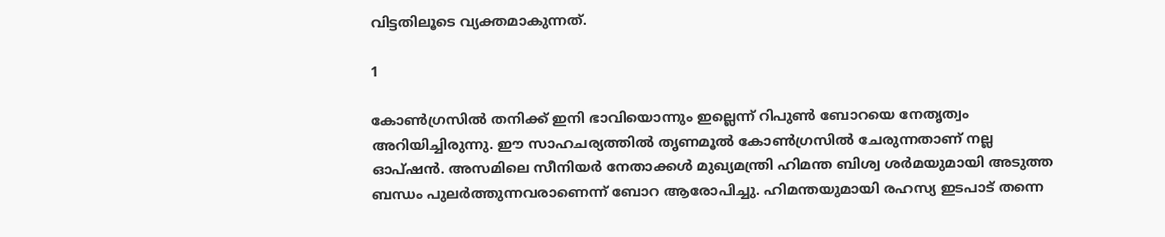വിട്ടതിലൂടെ വ്യക്തമാകുന്നത്.

1

കോണ്‍ഗ്രസില്‍ തനിക്ക് ഇനി ഭാവിയൊന്നും ഇല്ലെന്ന് റിപുണ്‍ ബോറയെ നേതൃത്വം അറിയിച്ചിരുന്നു. ഈ സാഹചര്യത്തില്‍ തൃണമൂല്‍ കോണ്‍ഗ്രസില്‍ ചേരുന്നതാണ് നല്ല ഓപ്ഷന്‍. അസമിലെ സീനിയര്‍ നേതാക്കള്‍ മുഖ്യമന്ത്രി ഹിമന്ത ബിശ്വ ശര്‍മയുമായി അടുത്ത ബന്ധം പുലര്‍ത്തുന്നവരാണെന്ന് ബോറ ആരോപിച്ചു. ഹിമന്തയുമായി രഹസ്യ ഇടപാട് തന്നെ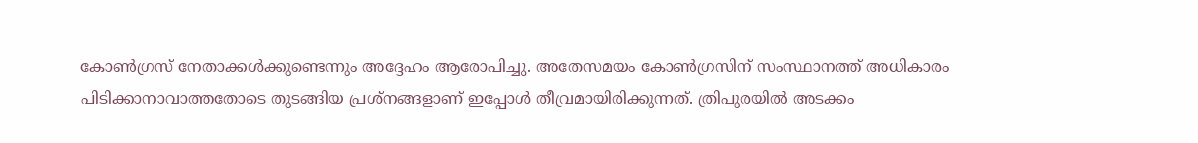കോണ്‍ഗ്രസ് നേതാക്കള്‍ക്കുണ്ടെന്നും അദ്ദേഹം ആരോപിച്ചു. അതേസമയം കോണ്‍ഗ്രസിന് സംസ്ഥാനത്ത് അധികാരം പിടിക്കാനാവാത്തതോടെ തുടങ്ങിയ പ്രശ്‌നങ്ങളാണ് ഇപ്പോള്‍ തീവ്രമായിരിക്കുന്നത്. ത്രിപുരയില്‍ അടക്കം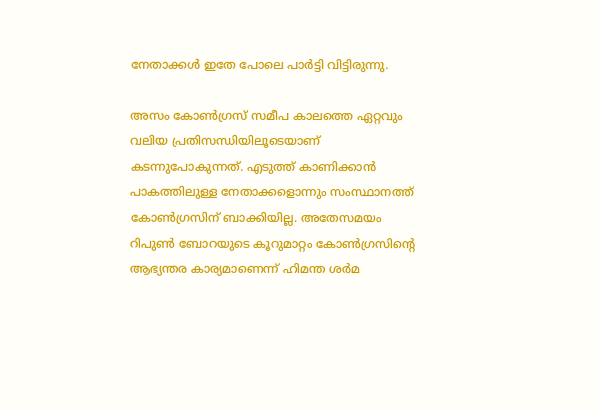നേതാക്കള്‍ ഇതേ പോലെ പാര്‍ട്ടി വിട്ടിരുന്നു.

അസം കോണ്‍ഗ്രസ് സമീപ കാലത്തെ ഏറ്റവും വലിയ പ്രതിസന്ധിയിലൂടെയാണ് കടന്നുപോകുന്നത്. എടുത്ത് കാണിക്കാന്‍ പാകത്തിലുള്ള നേതാക്കളൊന്നും സംസ്ഥാനത്ത് കോണ്‍ഗ്രസിന് ബാക്കിയില്ല. അതേസമയം റിപുണ്‍ ബോറയുടെ കൂറുമാറ്റം കോണ്‍ഗ്രസിന്റെ ആഭ്യന്തര കാര്യമാണെന്ന് ഹിമന്ത ശര്‍മ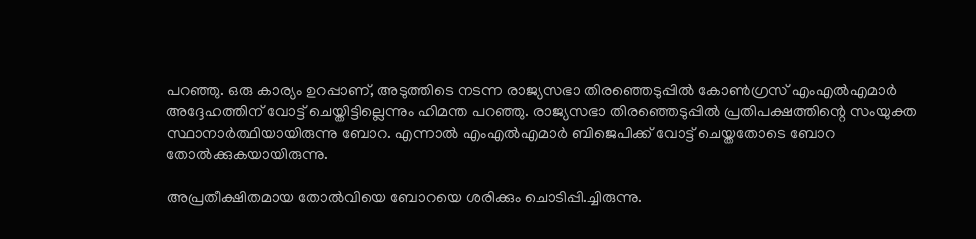പറഞ്ഞു. ഒരു കാര്യം ഉറപ്പാണ്, അടുത്തിടെ നടന്ന രാജ്യസഭാ തിരഞ്ഞെടുപ്പില്‍ കോണ്‍ഗ്രസ് എംഎല്‍എമാര്‍ അദ്ദേഹത്തിന് വോട്ട് ചെയ്തിട്ടില്ലെന്നും ഹിമന്ത പറഞ്ഞു. രാജ്യസഭാ തിരഞ്ഞെടുപ്പില്‍ പ്രതിപക്ഷത്തിന്റെ സംയുക്ത സ്ഥാനാര്‍ത്ഥിയായിരുന്നു ബോറ. എന്നാല്‍ എംഎല്‍എമാര്‍ ബിജെപിക്ക് വോട്ട് ചെയ്തതോടെ ബോറ തോല്‍ക്കുകയായിരുന്നു.

അപ്രതീക്ഷിതമായ തോല്‍വിയെ ബോറയെ ശരിക്കും ചൊടിപ്പി.ച്ചിരുന്നു.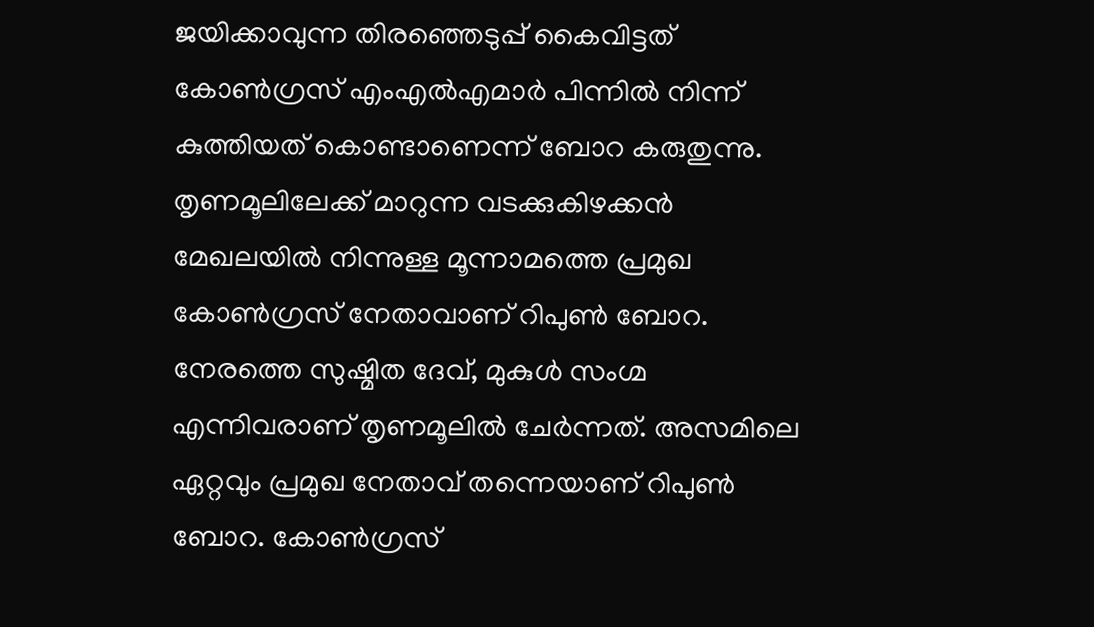ജയിക്കാവുന്ന തിരഞ്ഞെടുപ്പ് കൈവിട്ടത് കോണ്‍ഗ്രസ് എംഎല്‍എമാര്‍ പിന്നില്‍ നിന്ന് കുത്തിയത് കൊണ്ടാണെന്ന് ബോറ കരുതുന്നു. തൃണമൂലിലേക്ക് മാറുന്ന വടക്കുകിഴക്കന്‍ മേഖലയില്‍ നിന്നുള്ള മൂന്നാമത്തെ പ്രമുഖ കോണ്‍ഗ്രസ് നേതാവാണ് റിപുണ്‍ ബോറ. നേരത്തെ സുഷ്മിത ദേവ്, മുകുള്‍ സംഗ്മ എന്നിവരാണ് തൃണമൂലില്‍ ചേര്‍ന്നത്. അസമിലെ ഏറ്റവും പ്രമുഖ നേതാവ് തന്നെയാണ് റിപുണ്‍ ബോറ. കോണ്‍ഗ്രസ്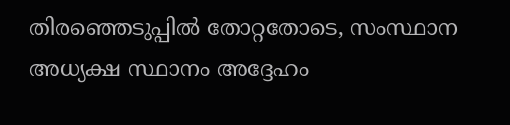തിരഞ്ഞെടുപ്പില്‍ തോറ്റതോടെ, സംസ്ഥാന അധ്യക്ഷ സ്ഥാനം അദ്ദേഹം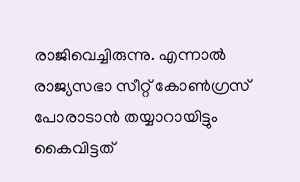രാജിവെച്ചിരുന്നു. എന്നാല്‍ രാജ്യസഭാ സീറ്റ് കോണ്‍ഗ്രസ് പോരാടാന്‍ തയ്യാറായിട്ടും കൈവിട്ടത്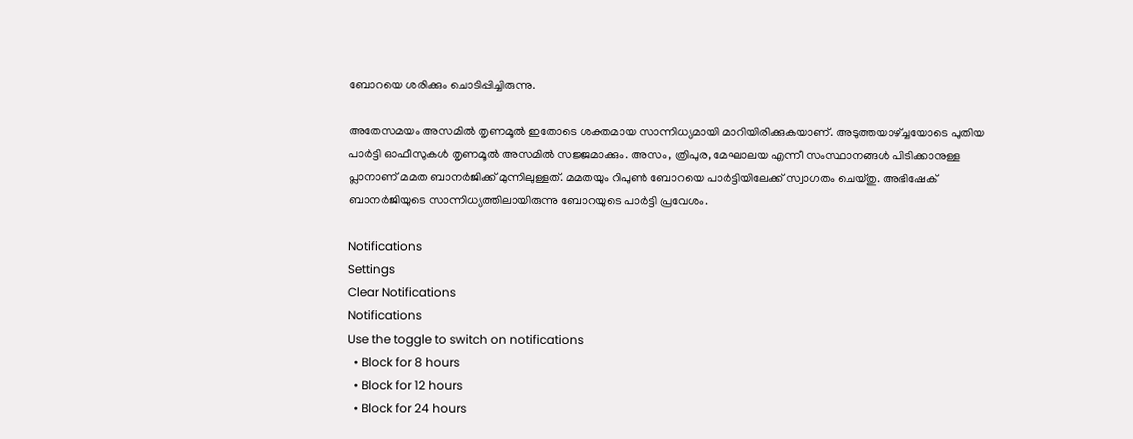ബോറയെ ശരിക്കും ചൊടിപ്പിച്ചിരുന്നു.

അതേസമയം അസമില്‍ തൃണമൂല്‍ ഇതോടെ ശക്തമായ സാന്നിധ്യമായി മാറിയിരിക്കുകയാണ്. അടുത്തയാഴ്ച്ചയോടെ പുതിയ പാര്‍ട്ടി ഓഫീസുകള്‍ തൃണമൂല്‍ അസമില്‍ സജ്ജമാക്കും. അസം, ത്രിപുര, മേഘാലയ എന്നീ സംസ്ഥാനങ്ങള്‍ പിടിക്കാനുള്ള പ്ലാനാണ് മമത ബാനര്‍ജിക്ക് മുന്നിലുള്ളത്. മമതയും റിപുണ്‍ ബോറയെ പാര്‍ട്ടിയിലേക്ക് സ്വാഗതം ചെയ്തു. അഭിഷേക് ബാനര്‍ജിയുടെ സാന്നിധ്യത്തിലായിരുന്നു ബോറയുടെ പാര്‍ട്ടി പ്രവേശം.

Notifications
Settings
Clear Notifications
Notifications
Use the toggle to switch on notifications
  • Block for 8 hours
  • Block for 12 hours
  • Block for 24 hours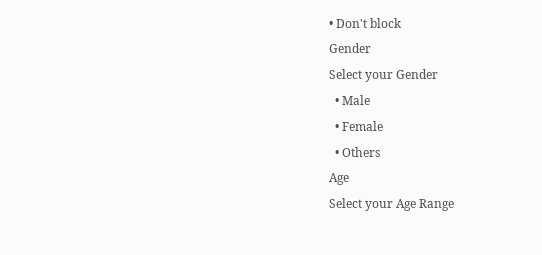• Don't block
Gender
Select your Gender
  • Male
  • Female
  • Others
Age
Select your Age Range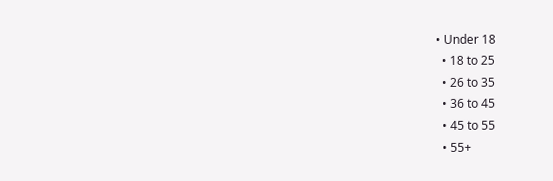• Under 18
  • 18 to 25
  • 26 to 35
  • 36 to 45
  • 45 to 55
  • 55+